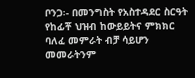ቦንጋ፡- በመንግስት የአስተዳደር ስርዓት የከፊቾ ህዝብ ከውይይትና ምክክር ባለፈ መምራት ብቻ ሳይሆን መመራትንም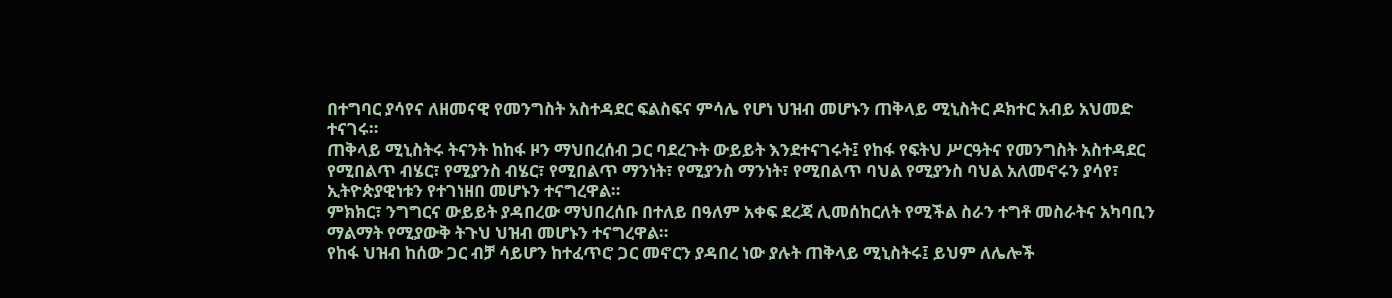በተግባር ያሳየና ለዘመናዊ የመንግስት አስተዳደር ፍልስፍና ምሳሌ የሆነ ህዝብ መሆኑን ጠቅላይ ሚኒስትር ዶክተር አብይ አህመድ ተናገሩ።
ጠቅላይ ሚኒስትሩ ትናንት ከከፋ ዞን ማህበረሰብ ጋር ባደረጉት ውይይት እንደተናገሩት፤ የከፋ የፍትህ ሥርዓትና የመንግስት አስተዳደር የሚበልጥ ብሄር፣ የሚያንስ ብሄር፣ የሚበልጥ ማንነት፣ የሚያንስ ማንነት፣ የሚበልጥ ባህል የሚያንስ ባህል አለመኖሩን ያሳየ፣ ኢትዮጵያዊነቱን የተገነዘበ መሆኑን ተናግረዋል።
ምክክር፣ ንግግርና ውይይት ያዳበረው ማህበረሰቡ በተለይ በዓለም አቀፍ ደረጃ ሊመሰከርለት የሚችል ስራን ተግቶ መስራትና አካባቢን ማልማት የሚያውቅ ትጉህ ህዝብ መሆኑን ተናግረዋል።
የከፋ ህዝብ ከሰው ጋር ብቻ ሳይሆን ከተፈጥሮ ጋር መኖርን ያዳበረ ነው ያሉት ጠቅላይ ሚኒስትሩ፤ ይህም ለሌሎች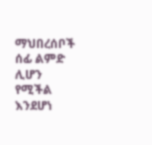ማህበረሰቦች ሰፊ ልምድ ሊሆን የሚችል እንደሆነ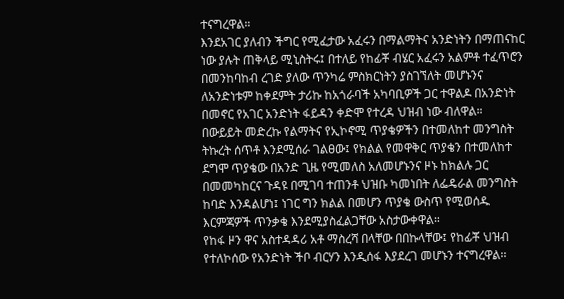ተናግረዋል።
እንደአገር ያለብን ችግር የሚፈታው አፈሩን በማልማትና አንድነትን በማጠናከር ነው ያሉት ጠቅላይ ሚኒስትሩ፤ በተለይ የከፊቾ ብሄር አፈሩን አልምቶ ተፈጥሮን በመንከባከብ ረገድ ያለው ጥንካሬ ምስክርነትን ያስገኘለት መሆኑንና ለአንድነቱም ከቀደምት ታሪኩ ከአጎራባች አካባቢዎች ጋር ተዋልዶ በአንድነት በመኖር የአገር አንድነት ፋይዳን ቀድሞ የተረዳ ህዝብ ነው ብለዋል።
በውይይት መድረኩ የልማትና የኢኮኖሚ ጥያቄዎችን በተመለከተ መንግስት ትኩረት ሰጥቶ እንደሚሰራ ገልፀው፤ የክልል የመዋቅር ጥያቄን በተመለከተ ደግሞ ጥያቄው በአንድ ጊዜ የሚመለስ አለመሆኑንና ዞኑ ከክልሉ ጋር በመመካከርና ጉዳዩ በሚገባ ተጠንቶ ህዝቡ ካመነበት ለፌዴራል መንግስት ከባድ እንዳልሆነ፤ ነገር ግን ክልል በመሆን ጥያቄ ውስጥ የሚወሰዱ እርምጃዎች ጥንቃቄ እንደሚያስፈልጋቸው አስታውቀዋል።
የከፋ ዞን ዋና አስተዳዳሪ አቶ ማስረሻ በላቸው በበኩላቸው፤ የከፊቾ ህዝብ የተለኮሰው የአንድነት ችቦ ብርሃን እንዲሰፋ እያደረገ መሆኑን ተናግረዋል፡፡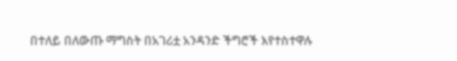በተለይ በለውጡ ማግስት በአገሪቷ አንዳንድ ችግሮች እየተስተዋሉ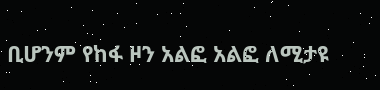ቢሆንም የከፋ ዞን አልፎ አልፎ ለሚታዩ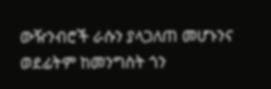ውዥንብሮች ራሱን ያላጋለጠ መሆኑንና ወደፊትም ከመንግስት ጎን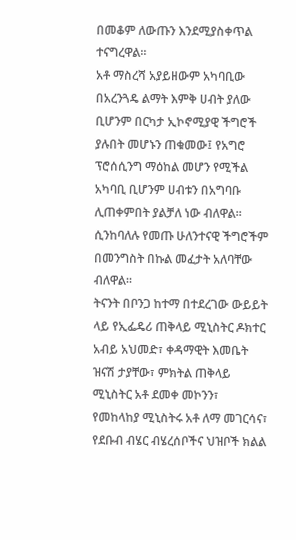በመቆም ለውጡን እንደሚያስቀጥል ተናግረዋል።
አቶ ማስረሻ አያይዘውም አካባቢው በአረንጓዴ ልማት እምቅ ሀብት ያለው ቢሆንም በርካታ ኢኮኖሚያዊ ችግሮች ያሉበት መሆኑን ጠቁመው፤ የአግሮ ፕሮሰሲንግ ማዕከል መሆን የሚችል አካባቢ ቢሆንም ሀብቱን በአግባቡ ሊጠቀምበት ያልቻለ ነው ብለዋል፡፡ ሲንከባለሉ የመጡ ሁለንተናዊ ችግሮችም በመንግስት በኩል መፈታት አለባቸው ብለዋል።
ትናንት በቦንጋ ከተማ በተደረገው ውይይት ላይ የኢፌዴሪ ጠቅላይ ሚኒስትር ዶክተር አብይ አህመድ፣ ቀዳማዊት እመቤት ዝናሽ ታያቸው፣ ምክትል ጠቅላይ ሚኒስትር አቶ ደመቀ መኮንን፣ የመከላከያ ሚኒስትሩ አቶ ለማ መገርሳና፣ የደቡብ ብሄር ብሄረሰቦችና ህዝቦች ክልል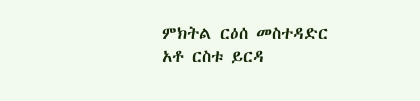ምክትል ርዕሰ መስተዳድር አቶ ርስቱ ይርዳ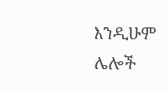እንዲሁም ሌሎች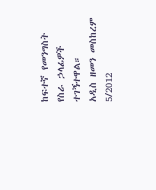ከፍተኛ የመንግስት የስራ ኃላፊዎች ተገኝተዋል።
አዲስ ዘመን መስከረም 5/2012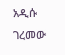አዲሱ ገረመው